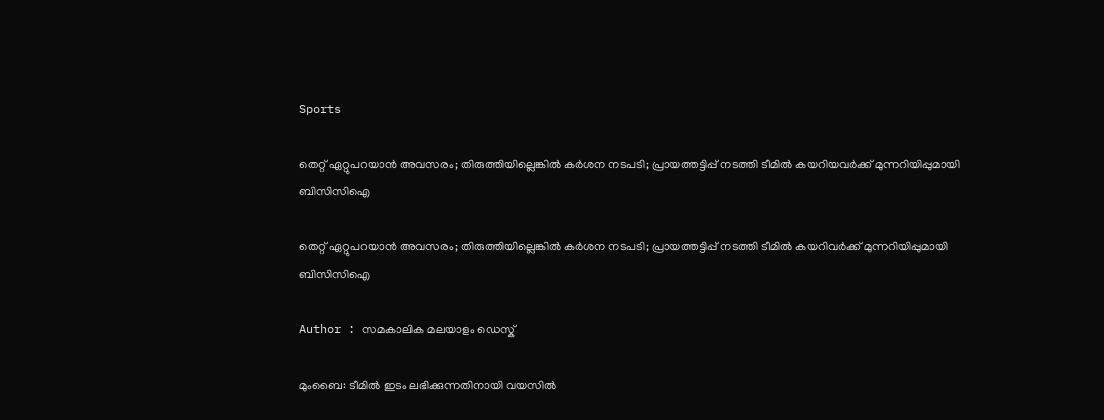Sports

തെറ്റ് ഏറ്റുപറയാന്‍ അവസരം; തിരുത്തിയില്ലെങ്കില്‍ കര്‍ശന നടപടി; പ്രായത്തട്ടിപ്പ് നടത്തി ടീമില്‍ കയറിയവര്‍ക്ക് മുന്നറിയിപ്പുമായി ബിസിസിഐ

തെറ്റ് ഏറ്റുപറയാന്‍ അവസരം; തിരുത്തിയില്ലെങ്കില്‍ കര്‍ശന നടപടി; പ്രായത്തട്ടിപ്പ് നടത്തി ടീമില്‍ കയറിവര്‍ക്ക് മുന്നറിയിപ്പുമായി ബിസിസിഐ

Author : സമകാലിക മലയാളം ഡെസ്ക്

മുംബൈ: ടീമില്‍ ഇടം ലഭിക്കുന്നതിനായി വയസില്‍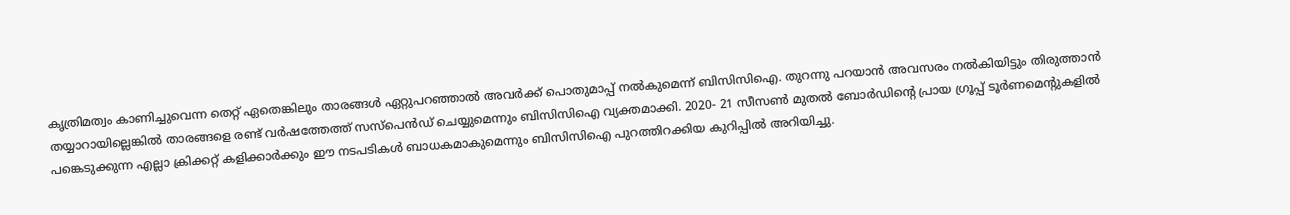കൃത്രിമത്വം കാണിച്ചുവെന്ന തെറ്റ് ഏതെങ്കിലും താരങ്ങള്‍ ഏറ്റുപറഞ്ഞാല്‍ അവര്‍ക്ക് പൊതുമാപ്പ് നല്‍കുമെന്ന് ബിസിസിഐ. തുറന്നു പറയാന്‍ അവസരം നല്‍കിയിട്ടും തിരുത്താന്‍ തയ്യാറായില്ലെങ്കില്‍ താരങ്ങളെ രണ്ട് വര്‍ഷത്തേത്ത് സസ്‌പെന്‍ഡ് ചെയ്യുമെന്നും ബിസിസിഐ വ്യക്തമാക്കി. 2020- 21 സീസണ്‍ മുതല്‍ ബോര്‍ഡിന്റെ പ്രായ ഗ്രൂപ്പ് ടൂര്‍ണമെന്റുകളില്‍ പങ്കെടുക്കുന്ന എല്ലാ ക്രിക്കറ്റ് കളിക്കാര്‍ക്കും ഈ നടപടികള്‍ ബാധകമാകുമെന്നും ബിസിസിഐ പുറത്തിറക്കിയ കുറിപ്പില്‍ അറിയിച്ചു.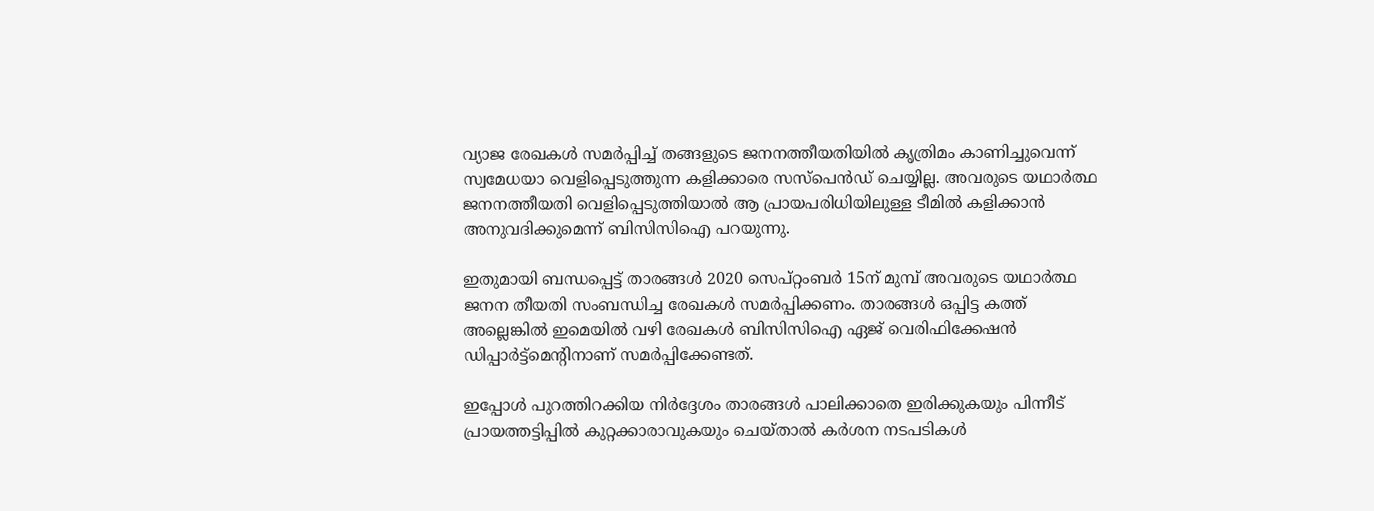വ്യാജ രേഖകള്‍ സമര്‍പ്പിച്ച് തങ്ങളുടെ ജനനത്തീയതിയില്‍ കൃത്രിമം കാണിച്ചുവെന്ന് സ്വമേധയാ വെളിപ്പെടുത്തുന്ന കളിക്കാരെ സസ്‌പെന്‍ഡ് ചെയ്യില്ല. അവരുടെ യഥാര്‍ത്ഥ ജനനത്തീയതി വെളിപ്പെടുത്തിയാല്‍ ആ പ്രായപരിധിയിലുള്ള ടീമില്‍ കളിക്കാന്‍ അനുവദിക്കുമെന്ന് ബിസിസിഐ പറയുന്നു.

ഇതുമായി ബന്ധപ്പെട്ട് താരങ്ങള്‍ 2020 സെപ്റ്റംബര്‍ 15ന് മുമ്പ് അവരുടെ യഥാര്‍ത്ഥ ജനന തീയതി സംബന്ധിച്ച രേഖകള്‍ സമര്‍പ്പിക്കണം. താരങ്ങള്‍ ഒപ്പിട്ട കത്ത് അല്ലെങ്കില്‍ ഇമെയില്‍ വഴി രേഖകള്‍ ബിസിസിഐ ഏജ് വെരിഫിക്കേഷന്‍ ഡിപ്പാര്‍ട്ട്‌മെന്റിനാണ് സമര്‍പ്പിക്കേണ്ടത്.

ഇപ്പോള്‍ പുറത്തിറക്കിയ നിര്‍ദ്ദേശം താരങ്ങള്‍ പാലിക്കാതെ ഇരിക്കുകയും പിന്നീട് പ്രായത്തട്ടിപ്പില്‍ കുറ്റക്കാരാവുകയും ചെയ്താല്‍ കര്‍ശന നടപടികള്‍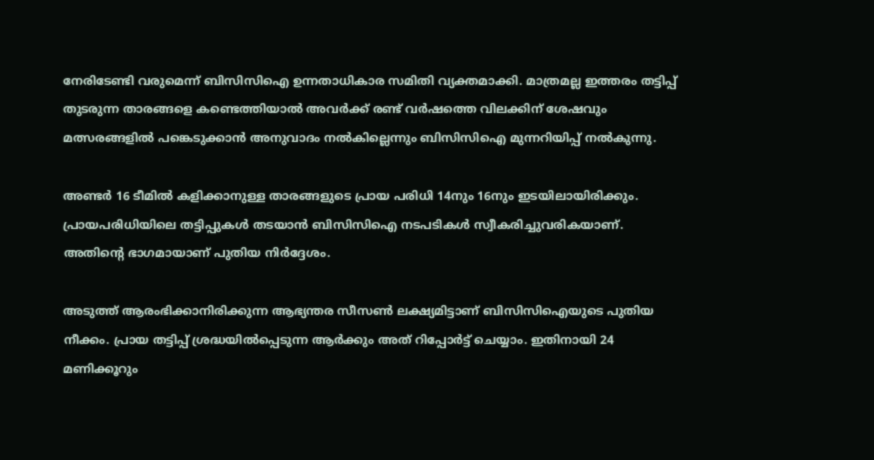നേരിടേണ്ടി വരുമെന്ന് ബിസിസിഐ ഉന്നതാധികാര സമിതി വ്യക്തമാക്കി. മാത്രമല്ല ഇത്തരം തട്ടിപ്പ് തുടരുന്ന താരങ്ങളെ കണ്ടെത്തിയാല്‍ അവര്‍ക്ക് രണ്ട് വര്‍ഷത്തെ വിലക്കിന് ശേഷവും മത്സരങ്ങളില്‍ പങ്കെടുക്കാന്‍ അനുവാദം നല്‍കില്ലെന്നും ബിസിസിഐ മുന്നറിയിപ്പ് നല്‍കുന്നു.

അണ്ടര്‍ 16 ടീമില്‍ കളിക്കാനുള്ള താരങ്ങളുടെ പ്രായ പരിധി 14നും 16നും ഇടയിലായിരിക്കും. പ്രായപരിധിയിലെ തട്ടിപ്പുകള്‍ തടയാന്‍ ബിസിസിഐ നടപടികള്‍ സ്വീകരിച്ചുവരികയാണ്. അതിന്റെ ഭാഗമായാണ് പുതിയ നിര്‍ദ്ദേശം.

അടുത്ത് ആരംഭിക്കാനിരിക്കുന്ന ആഭ്യന്തര സീസണ്‍ ലക്ഷ്യമിട്ടാണ് ബിസിസിഐയുടെ പുതിയ നീക്കം. പ്രായ തട്ടിപ്പ് ശ്രദ്ധയില്‍പ്പെടുന്ന ആര്‍ക്കും അത് റിപ്പോര്‍ട്ട് ചെയ്യാം. ഇതിനായി 24 മണിക്കൂറും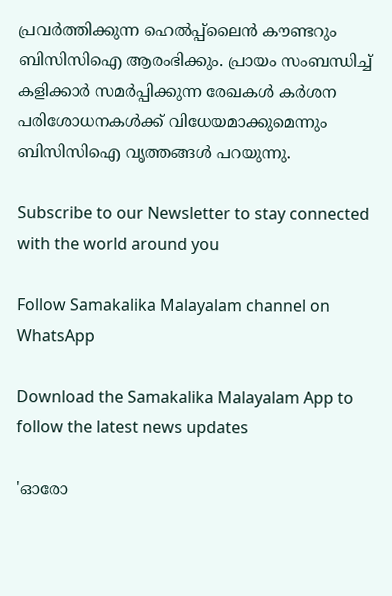പ്രവര്‍ത്തിക്കുന്ന ഹെല്‍പ്പ്‌ലൈന്‍ കൗണ്ടറും ബിസിസിഐ ആരംഭിക്കും. പ്രായം സംബന്ധിച്ച് കളിക്കാര്‍ സമര്‍പ്പിക്കുന്ന രേഖകള്‍ കര്‍ശന പരിശോധനകള്‍ക്ക് വിധേയമാക്കുമെന്നും ബിസിസിഐ വൃത്തങ്ങള്‍ പറയുന്നു.

Subscribe to our Newsletter to stay connected with the world around you

Follow Samakalika Malayalam channel on WhatsApp

Download the Samakalika Malayalam App to follow the latest news updates

'ഓരോ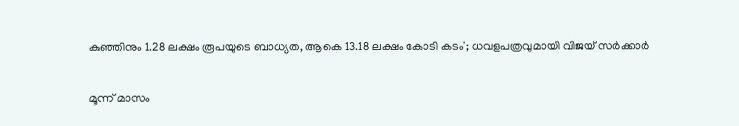കുഞ്ഞിനും 1.28 ലക്ഷം രൂപയുടെ ബാധ്യത, ആകെ 13.18 ലക്ഷം കോടി കടം'; ധവളപത്രവുമായി വിജയ്‌ സർക്കാർ

മൂന്ന് മാസം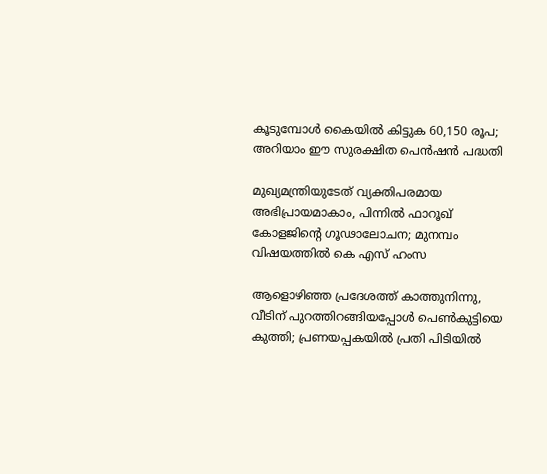കൂടുമ്പോള്‍ കൈയില്‍ കിട്ടുക 60,150 രൂപ; അറിയാം ഈ സുരക്ഷിത പെന്‍ഷന്‍ പദ്ധതി

മുഖ്യമന്ത്രിയുടേത് വ്യക്തിപരമായ അഭിപ്രായമാകാം, പിന്നിൽ ഫാറൂഖ് കോളജിന്റെ ഗൂഢാലോചന; മുനമ്പം വിഷയത്തിൽ കെ എസ് ഹംസ

ആളൊഴിഞ്ഞ പ്രദേശത്ത് കാത്തുനിന്നു, വീടിന് പുറത്തിറങ്ങിയപ്പോള്‍ പെണ്‍കുട്ടിയെ കുത്തി; പ്രണയപ്പകയില്‍ പ്രതി പിടിയില്‍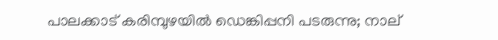പാലക്കാട് കരിമ്പുഴയിൽ ഡെങ്കിപ്പനി പടരുന്നു; നാല്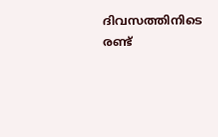ദിവസത്തിനിടെ രണ്ട്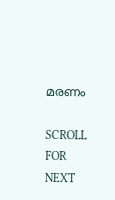മരണം

SCROLL FOR NEXT